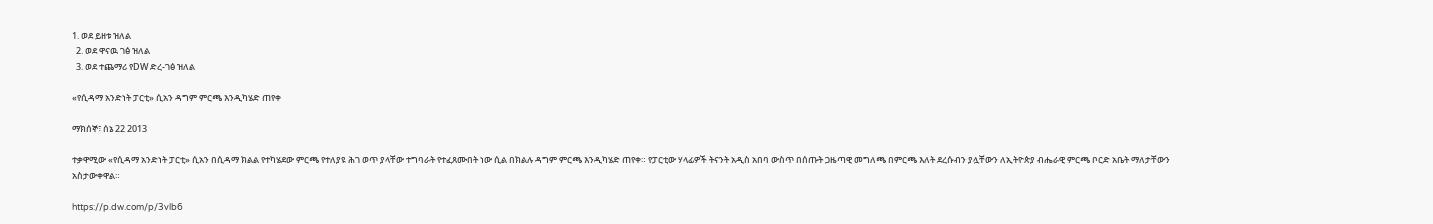1. ወደ ይዘቱ ዝለል
  2. ወደ ዋናዉ ገፅ ዝለል
  3. ወደ ተጨማሪ የDW ድረ-ገፅ ዝለል

«የሲዳማ አንድነት ፓርቲ» ሲአን ዳግም ምርጫ እንዲካሄድ ጠየቀ

ማክሰኞ፣ ሰኔ 22 2013

ተቃዋሚው «የሲዳማ አንድነት ፓርቲ» ሲአን በሲዳማ ክልል የተካሄደው ምርጫ የተለያዩ ሕገ ወጥ ያላቸው ተግባራት የተፈጸሙበት ነው ሲል በክልሉ ዳግም ምርጫ እንዲካሄድ ጠየቀ። የፓርቲው ሃላፊዎች ትናንት አዲስ አበባ ውስጥ በሰጡት ጋዜጣዊ መግለጫ በምርጫ እለት ደረሱብን ያሏቸውን ለኢትዮጵያ ብሔራዊ ምርጫ ቦርድ አቤት ማለታቸውን አስታውቀዋል።

https://p.dw.com/p/3vlb6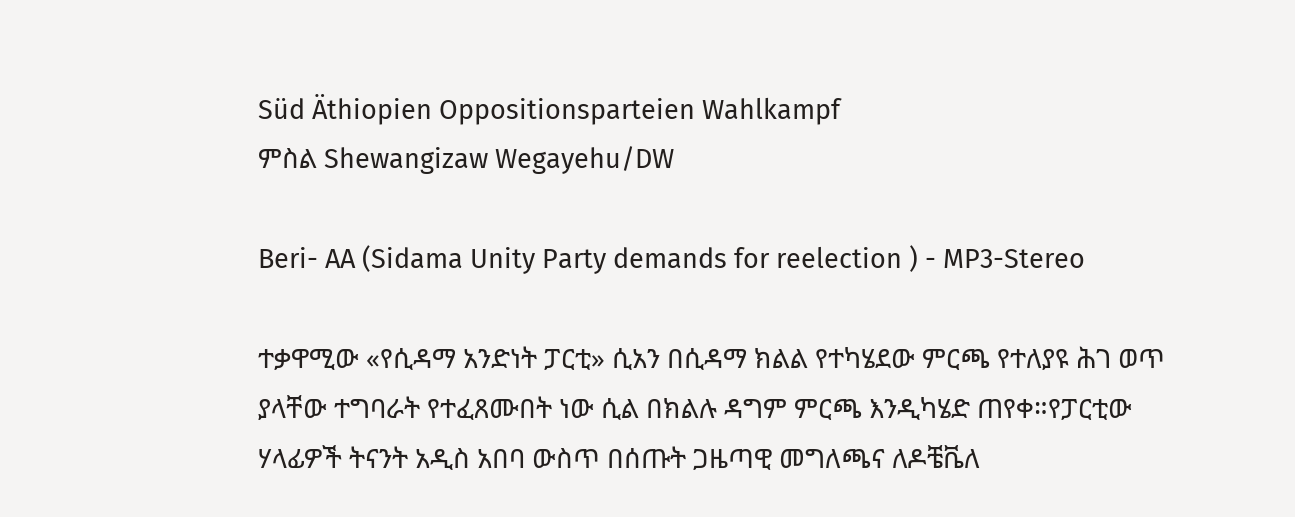Süd Äthiopien Oppositionsparteien Wahlkampf
ምስል Shewangizaw Wegayehu/DW

Beri- AA (Sidama Unity Party demands for reelection ) - MP3-Stereo

ተቃዋሚው «የሲዳማ አንድነት ፓርቲ» ሲአን በሲዳማ ክልል የተካሄደው ምርጫ የተለያዩ ሕገ ወጥ ያላቸው ተግባራት የተፈጸሙበት ነው ሲል በክልሉ ዳግም ምርጫ እንዲካሄድ ጠየቀ።የፓርቲው ሃላፊዎች ትናንት አዲስ አበባ ውስጥ በሰጡት ጋዜጣዊ መግለጫና ለዶቼቬለ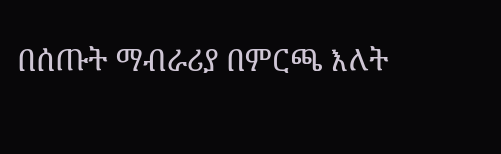በሰጡት ማብራሪያ በምርጫ እለት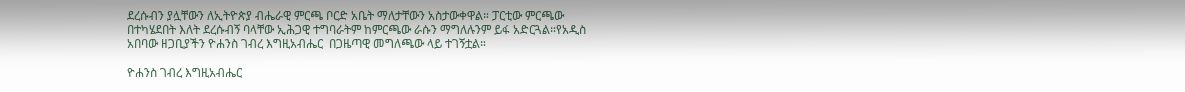ደረሱብን ያሏቸውን ለኢትዮጵያ ብሔራዊ ምርጫ ቦርድ አቤት ማለታቸውን አስታውቀዋል። ፓርቲው ምርጫው በተካሄደበት እለት ደረሱብኝ ባላቸው ኢሕጋዊ ተግባራትም ከምርጫው ራሱን ማግለሉንም ይፋ አድርጓል።የአዲስ አበባው ዘጋቢያችን ዮሐንስ ገብረ እግዚአብሔር  በጋዜጣዊ መግለጫው ላይ ተገኝቷል።

ዮሐንስ ገብረ እግዚአብሔር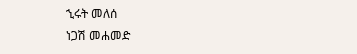ኂሩት መለሰ
ነጋሽ መሐመድ